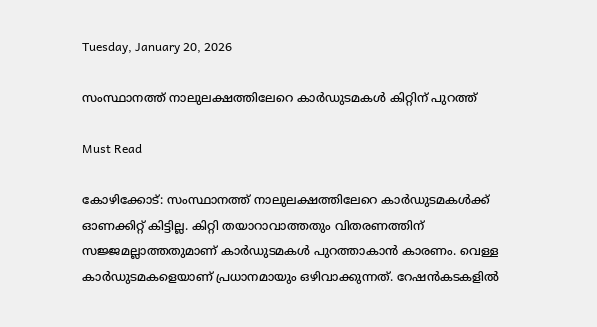Tuesday, January 20, 2026

സംസ്ഥാനത്ത് നാലുലക്ഷത്തിലേറെ കാര്‍ഡുടമകള്‍ കിറ്റിന് പുറത്ത്

Must Read

കോഴിക്കോട്: സംസ്ഥാനത്ത് നാലുലക്ഷത്തിലേറെ കാര്‍ഡുടമകള്‍ക്ക് ഓണക്കിറ്റ് കിട്ടില്ല. കിറ്റി തയാറാവാത്തതും വിതരണത്തിന് സജ്ജമല്ലാത്തതുമാണ് കാര്‍ഡുടമകള്‍ പുറത്താകാന്‍ കാരണം. വെള്ള കാര്‍ഡുടമകളെയാണ് പ്രധാനമായും ഒഴിവാക്കുന്നത്. റേഷന്‍കടകളില്‍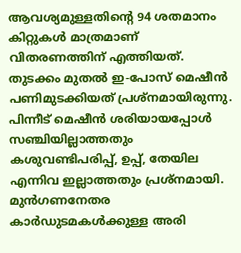ആവശ്യമുള്ളതിന്റെ 94 ശതമാനം കിറ്റുകള്‍ മാത്രമാണ് വിതരണത്തിന് എത്തിയത്. തുടക്കം മുതല്‍ ഇ-പോസ് മെഷീന്‍ പണിമുടക്കിയത് പ്രശ്നമായിരുന്നു. പിന്നീട് മെഷീന്‍ ശരിയായപ്പോള്‍ സഞ്ചിയില്ലാത്തതും കശുവണ്ടിപരിപ്പ്, ഉപ്പ്, തേയില എന്നിവ ഇല്ലാത്തതും പ്രശ്നമായി. മുന്‍ഗണനേതര കാര്‍ഡുടമകള്‍ക്കുള്ള അരി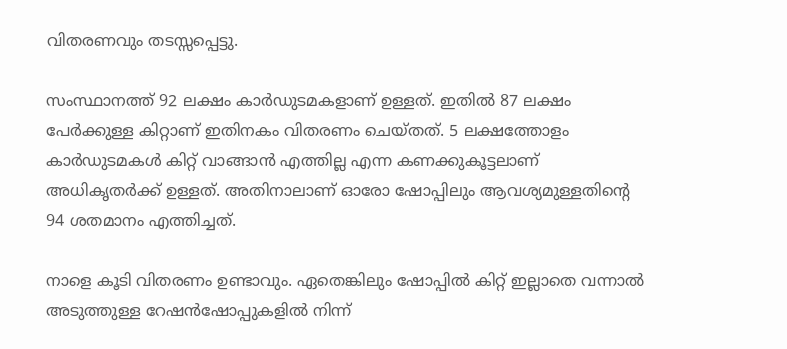വിതരണവും തടസ്സപ്പെട്ടു.

സംസ്ഥാനത്ത് 92 ലക്ഷം കാര്‍ഡുടമകളാണ് ഉള്ളത്. ഇതില്‍ 87 ലക്ഷം പേര്‍ക്കുള്ള കിറ്റാണ് ഇതിനകം വിതരണം ചെയ്തത്. 5 ലക്ഷത്തോളം കാര്‍ഡുടമകള്‍ കിറ്റ് വാങ്ങാന്‍ എത്തില്ല എന്ന കണക്കുകൂട്ടലാണ് അധികൃതര്‍ക്ക് ഉള്ളത്. അതിനാലാണ് ഓരോ ഷോപ്പിലും ആവശ്യമുള്ളതിന്റെ 94 ശതമാനം എത്തിച്ചത്.

നാളെ കൂടി വിതരണം ഉണ്ടാവും. ഏതെങ്കിലും ഷോപ്പില്‍ കിറ്റ് ഇല്ലാതെ വന്നാല്‍ അടുത്തുള്ള റേഷന്‍ഷോപ്പുകളില്‍ നിന്ന്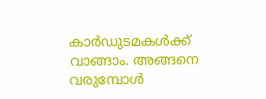കാര്‍ഡുടമകള്‍ക്ക് വാങ്ങാം. അങ്ങനെ വരുമ്പോള്‍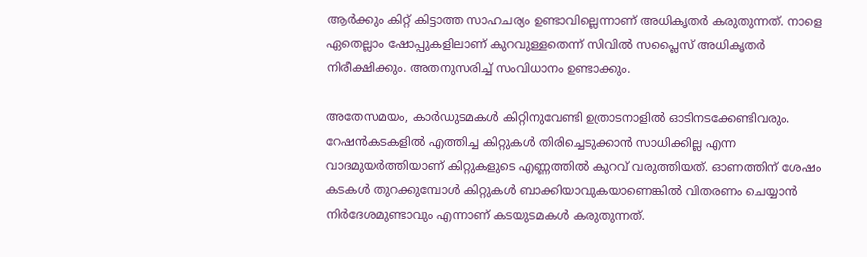ആര്‍ക്കും കിറ്റ് കിട്ടാത്ത സാഹചര്യം ഉണ്ടാവില്ലെന്നാണ് അധികൃതര്‍ കരുതുന്നത്. നാളെ ഏതെല്ലാം ഷോപ്പുകളിലാണ് കുറവുള്ളതെന്ന് സിവില്‍ സപ്ലൈസ് അധികൃതര്‍ നിരീക്ഷിക്കും. അതനുസരിച്ച് സംവിധാനം ഉണ്ടാക്കും.

അതേസമയം, കാര്‍ഡുടമകള്‍ കിറ്റിനുവേണ്ടി ഉത്രാടനാളില്‍ ഓടിനടക്കേണ്ടിവരും. റേഷന്‍കടകളില്‍ എത്തിച്ച കിറ്റുകള്‍ തിരിച്ചെടുക്കാന്‍ സാധിക്കില്ല എന്ന വാദമുയര്‍ത്തിയാണ് കിറ്റുകളുടെ എണ്ണത്തില്‍ കുറവ് വരുത്തിയത്. ഓണത്തിന് ശേഷം കടകള്‍ തുറക്കുമ്പോള്‍ കിറ്റുകള്‍ ബാക്കിയാവുകയാണെങ്കില്‍ വിതരണം ചെയ്യാന്‍ നിര്‍ദേശമുണ്ടാവും എന്നാണ് കടയുടമകള്‍ കരുതുന്നത്.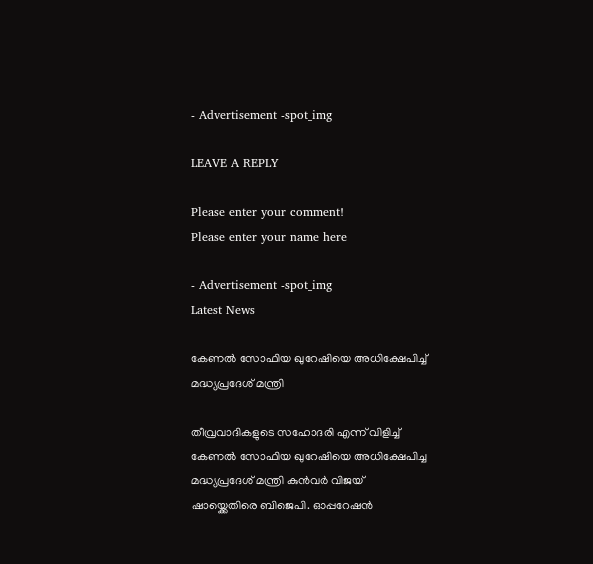- Advertisement -spot_img

LEAVE A REPLY

Please enter your comment!
Please enter your name here

- Advertisement -spot_img
Latest News

കേണൽ സോഫിയ ഖുറേഷിയെ അധിക്ഷേപിച്ച് മദ്ധ്യപ്രദേശ് മന്ത്രി

തീവ്രവാദികളുടെ സഹോദരി എന്ന് വിളിച്ച് കേണൽ സോഫിയ ഖുറേഷിയെ അധിക്ഷേപിച്ച മദ്ധ്യപ്രദേശ് മന്ത്രി കുൻവർ വിജയ് ഷായ്ക്കെതിരെ ബിജെപി. ഓപ്പറേഷൻ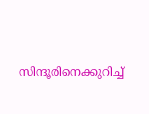സിന്ദൂരിനെക്കുറിച്ച്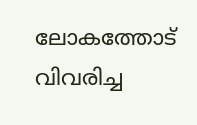ലോകത്തോട് വിവരിച്ച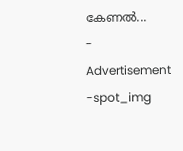കേണൽ...
- Advertisement -spot_img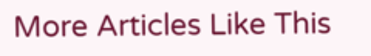More Articles Like This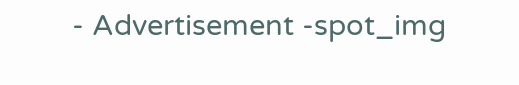- Advertisement -spot_img